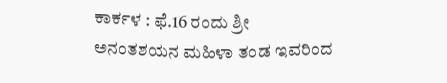ಕಾರ್ಕಳ : ಫೆ.16 ರಂದು ಶ್ರೀ ಅನಂತಶಯನ ಮಹಿಳಾ ತಂಡ ಇವರಿಂದ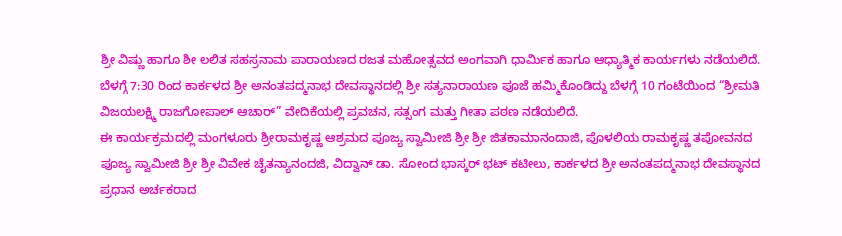ಶ್ರೀ ವಿಷ್ಣು ಹಾಗೂ ಶೀ ಲಲಿತ ಸಹಸ್ರನಾಮ ಪಾರಾಯಣದ ರಜತ ಮಹೋತ್ಸವದ ಅಂಗವಾಗಿ ಧಾರ್ಮಿಕ ಹಾಗೂ ಆಧ್ಯಾತ್ಮಿಕ ಕಾರ್ಯಗಳು ನಡೆಯಲಿದೆ.
ಬೆಳಗ್ಗೆ 7:30 ರಿಂದ ಕಾರ್ಕಳದ ಶ್ರೀ ಅನಂತಪದ್ಮನಾಭ ದೇವಸ್ಥಾನದಲ್ಲಿ ಶ್ರೀ ಸತ್ಯನಾರಾಯಣ ಪೂಜೆ ಹಮ್ಮಿಕೊಂಡಿದ್ದು ಬೆಳಗ್ಗೆ 10 ಗಂಟೆಯಿಂದ “ಶ್ರೀಮತಿ ವಿಜಯಲಕ್ಷ್ಮಿ ರಾಜಗೋಪಾಲ್ ಆಚಾರ್” ವೇದಿಕೆಯಲ್ಲಿ ಪ್ರವಚನ, ಸತ್ಸಂಗ ಮತ್ತು ಗೀತಾ ಪಠಣ ನಡೆಯಲಿದೆ.
ಈ ಕಾರ್ಯಕ್ರಮದಲ್ಲಿ ಮಂಗಳೂರು ಶ್ರೀರಾಮಕೃಷ್ಣ ಆಶ್ರಮದ ಪೂಜ್ಯ ಸ್ವಾಮೀಜಿ ಶ್ರೀ ಶ್ರೀ ಜಿತಕಾಮಾನಂದಾಜಿ, ಪೊಳಲಿಯ ರಾಮಕೃಷ್ಣ ತಪೋವನದ ಪೂಜ್ಯ ಸ್ವಾಮೀಜಿ ಶ್ರೀ ಶ್ರೀ ವಿವೇಕ ಚೈತನ್ಯಾನಂದಜಿ, ವಿದ್ವಾನ್ ಡಾ. ಸೋಂದ ಭಾಸ್ಕರ್ ಭಟ್ ಕಟೀಲು, ಕಾರ್ಕಳದ ಶ್ರೀ ಅನಂತಪದ್ಮನಾಭ ದೇವಸ್ಥಾನದ ಪ್ರಧಾನ ಅರ್ಚಕರಾದ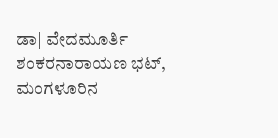ಡಾ| ವೇದಮೂರ್ತಿ ಶಂಕರನಾರಾಯಣ ಭಟ್, ಮಂಗಳೂರಿನ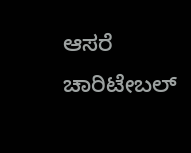ಆಸರೆ ಚಾರಿಟೇಬಲ್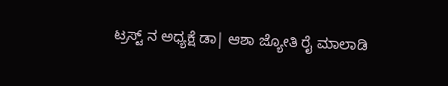ಟ್ರಸ್ಟ್ ನ ಅಧ್ಯಕ್ಷೆ ಡಾ| ಆಶಾ ಜ್ಯೋತಿ ರೈ ಮಾಲಾಡಿ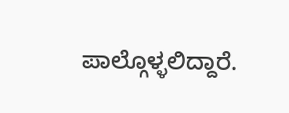ಪಾಲ್ಗೊಳ್ಳಲಿದ್ದಾರೆ.